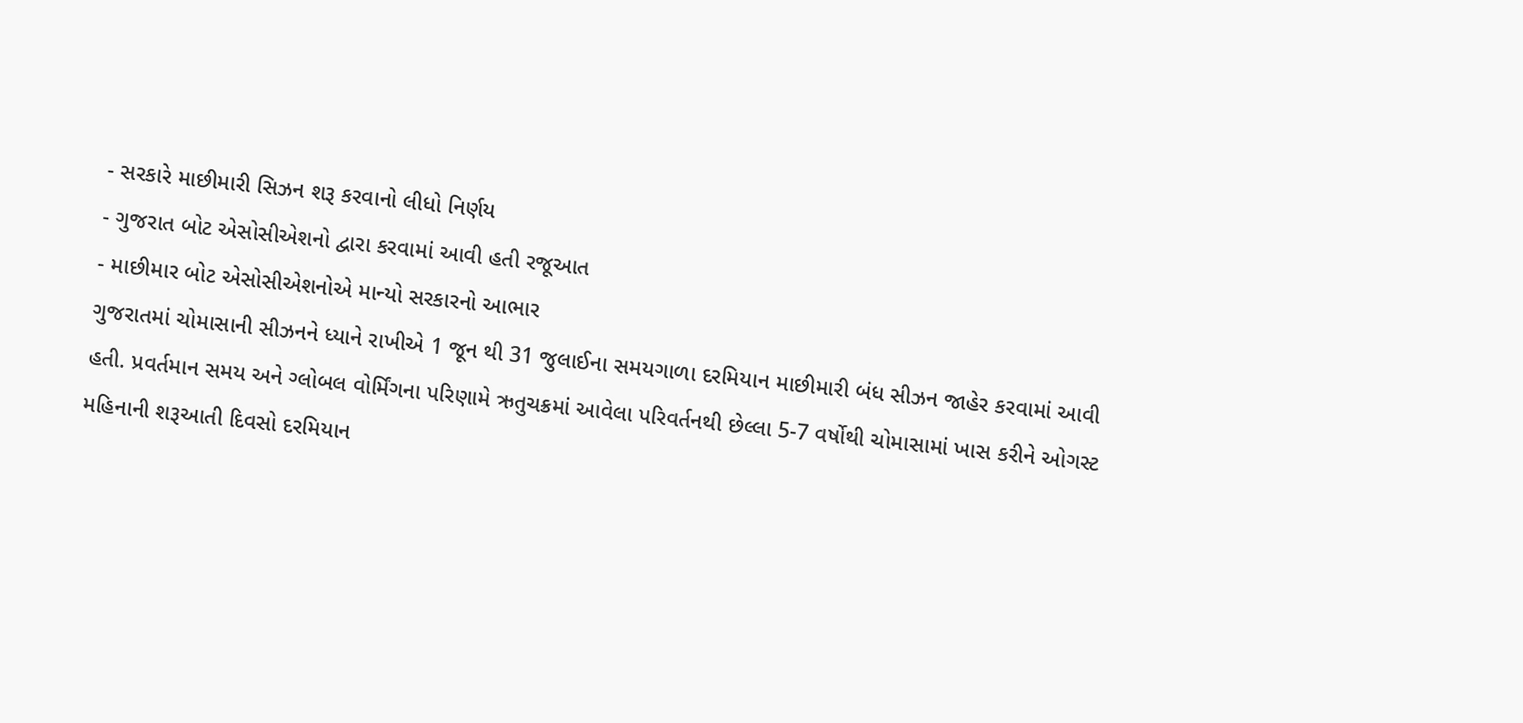- સરકારે માછીમારી સિઝન શરૂ કરવાનો લીધો નિર્ણય
- ગુજરાત બોટ એસોસીએશનો દ્વારા કરવામાં આવી હતી રજૂઆત
- માછીમાર બોટ એસોસીએશનોએ માન્યો સરકારનો આભાર
ગુજરાતમાં ચોમાસાની સીઝનને ધ્યાને રાખીએ 1 જૂન થી 31 જુલાઈના સમયગાળા દરમિયાન માછીમારી બંધ સીઝન જાહેર કરવામાં આવી હતી. પ્રવર્તમાન સમય અને ગ્લોબલ વોર્મિંગના પરિણામે ઋતુચક્રમાં આવેલા પરિવર્તનથી છેલ્લા 5-7 વર્ષોથી ચોમાસામાં ખાસ કરીને ઓગસ્ટ મહિનાની શરૂઆતી દિવસો દરમિયાન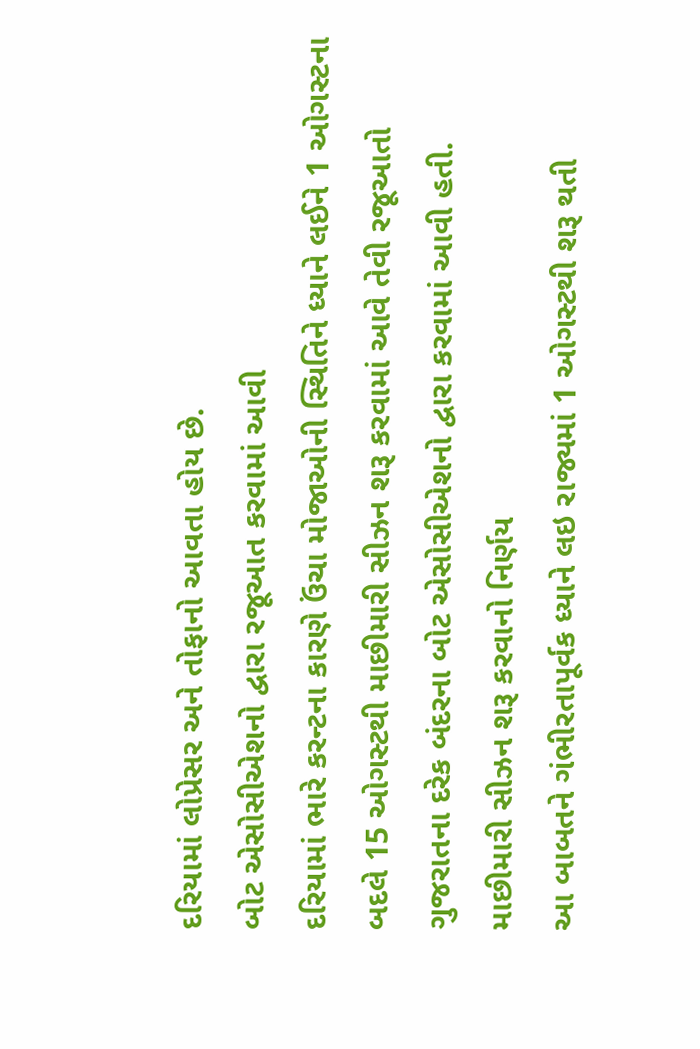દરિયામાં લોપ્રેસર અને તોફાનો આવતા હોય છે.
બોટ એસોસીએશનો દ્વારા રજૂઆત કરવામાં આવી
દરિયામાં ભારે કરન્ટના કારણે ઉંચા મોજાઓની સ્થિતિને ધ્યાને લઈને 1 ઓગસ્ટના બદલે 15 ઓગસ્ટથી માછીમારી સીઝન શરૂ કરવામાં આવે તેવી રજૂઆતો ગુજરાતના દરેક બંદરના બોટ એસોસીએશનો દ્વારા કરવામાં આવી હતી.
માછીમારી સીઝન શરૂ કરવાનો નિર્ણય
આ બાબતને ગંભીરતાપૂર્વક ધ્યાને લઇ રાજ્યમાં 1 ઓગસ્ટથી શરૂ થતી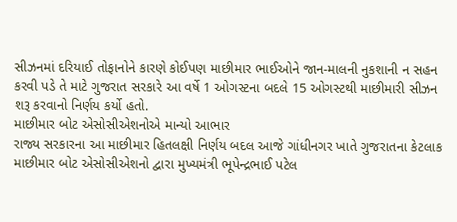સીઝનમાં દરિયાઈ તોફાનોને કારણે કોઈપણ માછીમાર ભાઈઓને જાન-માલની નુકશાની ન સહન કરવી પડે તે માટે ગુજરાત સરકારે આ વર્ષે 1 ઓગસ્ટના બદલે 15 ઓગસ્ટથી માછીમારી સીઝન શરૂ કરવાનો નિર્ણય કર્યો હતો.
માછીમાર બોટ એસોસીએશનોએ માન્યો આભાર
રાજ્ય સરકારના આ માછીમાર હિતલક્ષી નિર્ણય બદલ આજે ગાંધીનગર ખાતે ગુજરાતના કેટલાક માછીમાર બોટ એસોસીએશનો દ્વારા મુખ્યમંત્રી ભૂપેન્દ્રભાઈ પટેલ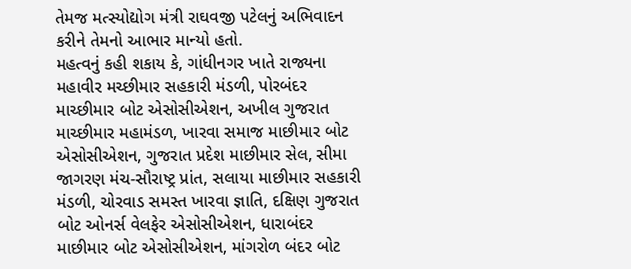તેમજ મત્સ્યોદ્યોગ મંત્રી રાઘવજી પટેલનું અભિવાદન કરીને તેમનો આભાર માન્યો હતો.
મહત્વનું કહી શકાય કે, ગાંધીનગર ખાતે રાજ્યના મહાવીર મચ્છીમાર સહકારી મંડળી, પોરબંદર માચ્છીમાર બોટ એસોસીએશન, અખીલ ગુજરાત માચ્છીમાર મહામંડળ, ખારવા સમાજ માછીમાર બોટ એસોસીએશન, ગુજરાત પ્રદેશ માછીમાર સેલ, સીમા જાગરણ મંચ-સૌરાષ્ટ્ર પ્રાંત, સલાયા માછીમાર સહકારી મંડળી, ચોરવાડ સમસ્ત ખારવા જ્ઞાતિ, દક્ષિણ ગુજરાત બોટ ઓનર્સ વેલફેર એસોસીએશન, ધારાબંદર માછીમાર બોટ એસોસીએશન, માંગરોળ બંદર બોટ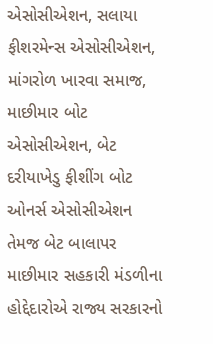એસોસીએશન, સલાયા ફીશરમેન્સ એસોસીએશન, માંગરોળ ખારવા સમાજ, માછીમાર બોટ એસોસીએશન, બેટ દરીયાખેડુ ફીશીંગ બોટ ઓનર્સ એસોસીએશન તેમજ બેટ બાલાપર માછીમાર સહકારી મંડળીના હોદ્દેદારોએ રાજ્ય સરકારનો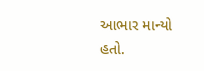આભાર માન્યો હતો.